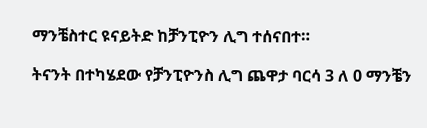ማንቼስተር ዩናይትድ ከቻንፒዮን ሊግ ተሰናበተ።

ትናንት በተካሄደው የቻንፒዮንስ ሊግ ጨዋታ ባርሳ 3 ለ 0 ማንቼን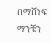በማሸነፍ ማንቼን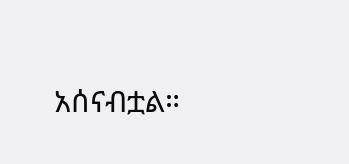አሰናብቷል።